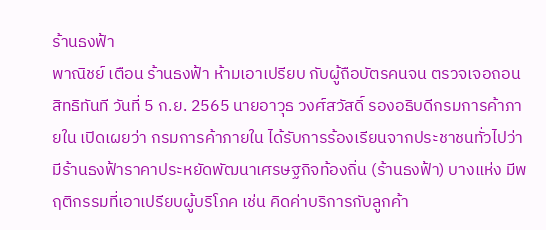ร้านธงฟ้า
พาณิชย์ เตือน ร้านธงฟ้า ห้ามเอาเปรียบ กับผู้ถือบัตรคนจน ตรวจเจอถอนสิทธิทันที วันที่ 5 ก.ย. 2565 นายอาวุธ วงศ์สวัสดิ์ รองอธิบดีกรมการค้าภายใน เปิดเผยว่า กรมการค้าภายใน ได้รับการร้องเรียนจากประชาชนทั่วไปว่า มีร้านธงฟ้าราคาประหยัดพัฒนาเศรษฐกิจท้องถิ่น (ร้านธงฟ้า) บางแห่ง มีพฤติกรรมที่เอาเปรียบผู้บริโภค เช่น คิดค่าบริการกับลูกค้า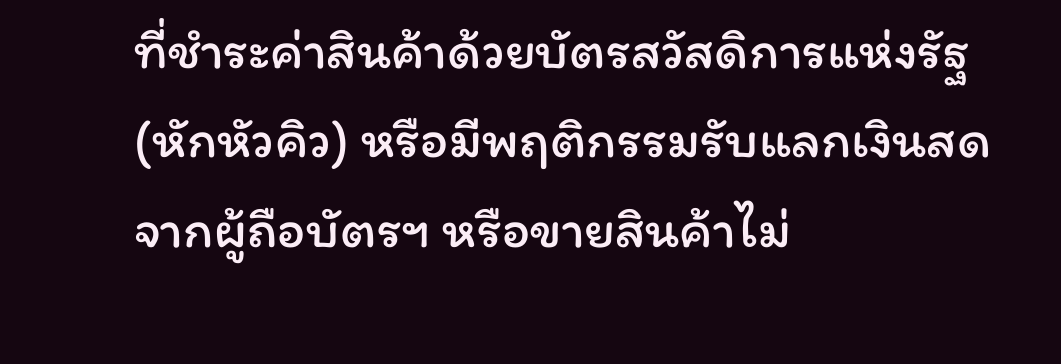ที่ชำระค่าสินค้าด้วยบัตรสวัสดิการแห่งรัฐ (หักหัวคิว) หรือมีพฤติกรรมรับแลกเงินสดจากผู้ถือบัตรฯ หรือขายสินค้าไม่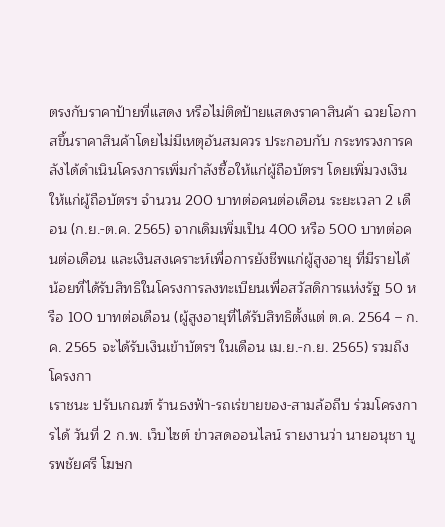ตรงกับราคาป้ายที่แสดง หรือไม่ติดป้ายแสดงราคาสินค้า ฉวยโอกาสขึ้นราคาสินค้าโดยไม่มีเหตุอันสมควร ประกอบกับ กระทรวงการคลังได้ดำเนินโครงการเพิ่มกำลังซื้อให้แก่ผู้ถือบัตรฯ โดยเพิ่มวงเงินให้แก่ผู้ถือบัตรฯ จำนวน 200 บาทต่อคนต่อเดือน ระยะเวลา 2 เดือน (ก.ย.-ต.ค. 2565) จากเดิมเพิ่มเป็น 400 หรือ 500 บาทต่อคนต่อเดือน และเงินสงเคราะห์เพื่อการยังชีพแก่ผู้สูงอายุ ที่มีรายได้น้อยที่ได้รับสิทธิในโครงการลงทะเบียนเพื่อสวัสดิการแห่งรัฐ 50 หรือ 100 บาทต่อเดือน (ผู้สูงอายุที่ได้รับสิทธิตั้งแต่ ต.ค. 2564 – ก.ค. 2565 จะได้รับเงินเข้าบัตรฯ ในเดือน เม.ย.-ก.ย. 2565) รวมถึงโครงกา
เราชนะ ปรับเกณฑ์ ร้านธงฟ้า-รถเร่ขายของ-สามล้อถีบ ร่วมโครงการได้ วันที่ 2 ก.พ. เว็บไซต์ ข่าวสดออนไลน์ รายงานว่า นายอนุชา บูรพชัยศรี โฆษก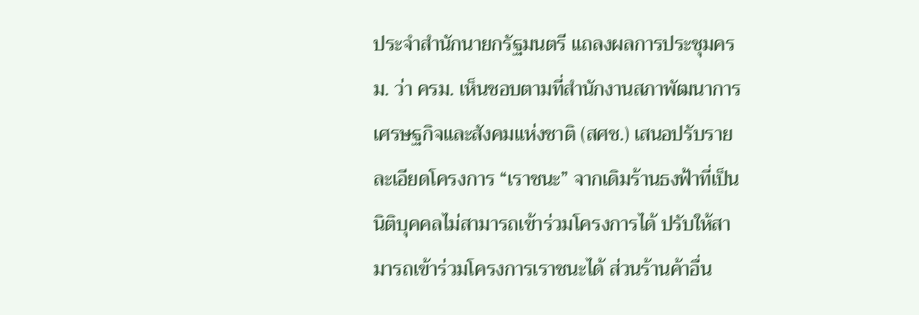ประจำสำนักนายกรัฐมนตรี แถลงผลการประชุมครม. ว่า ครม. เห็นชอบตามที่สำนักงานสภาพัฒนาการเศรษฐกิจและสังคมแห่งชาติ (สศช.) เสนอปรับรายละเอียดโครงการ “เราชนะ” จากเดิมร้านธงฟ้าที่เป็นนิติบุคคลไม่สามารถเข้าร่วมโครงการได้ ปรับให้สามารถเข้าร่วมโครงการเราชนะได้ ส่วนร้านค้าอื่น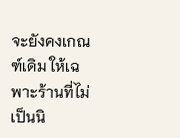จะยังคงเกณฑ์เดิม ให้เฉพาะร้านที่ไม่เป็นนิ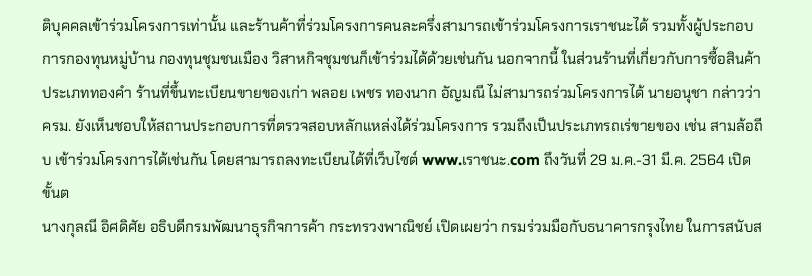ติบุคคลเข้าร่วมโครงการเท่านั้น และร้านค้าที่ร่วมโครงการคนละครึ่งสามารถเข้าร่วมโครงการเราชนะได้ รวมทั้งผู้ประกอบการกองทุนหมู่บ้าน กองทุนชุมชนเมือง วิสาหกิจชุมชนก็เข้าร่วมได้ด้วยเช่นกัน นอกจากนี้ ในส่วนร้านที่เกี่ยวกับการซื้อสินค้า ประเภททองคำ ร้านที่ขึ้นทะเบียนขายของเก่า พลอย เพชร ทองนาก อัญมณี ไม่สามารถร่วมโครงการได้ นายอนุชา กล่าวว่า ครม. ยังเห็นชอบให้สถานประกอบการที่ตรวจสอบหลักแหล่งได้ร่วมโครงการ รวมถึงเป็นประเภทรถเร่ขายของ เช่น สามล้อถีบ เข้าร่วมโครงการได้เช่นกัน โดยสามารถลงทะเบียนได้ที่เว็บไซต์ www.เราชนะ.com ถึงวันที่ 29 ม.ค.-31 มี.ค. 2564 เปิดขั้นต
นางกุลณี อิศดิศัย อธิบดีกรมพัฒนาธุรกิจการค้า กระทรวงพาณิชย์ เปิดเผยว่า กรมร่วมมือกับธนาคารกรุงไทย ในการสนับส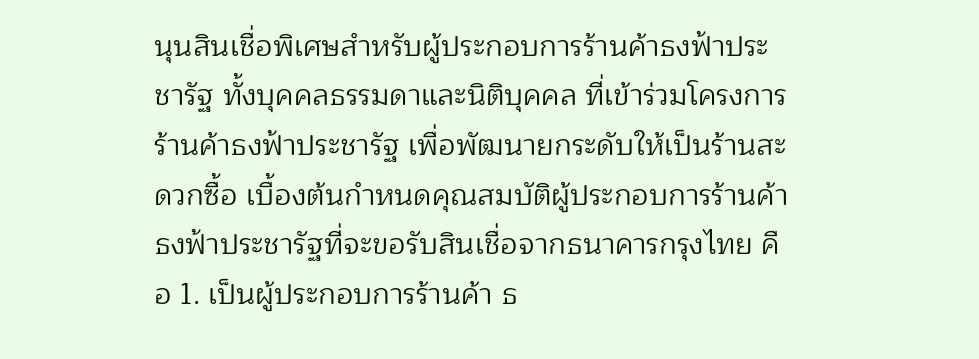นุนสินเชื่อพิเศษสำหรับผู้ประกอบการร้านค้าธงฟ้าประชารัฐ ทั้งบุคคลธรรมดาและนิติบุคคล ที่เข้าร่วมโครงการร้านค้าธงฟ้าประชารัฐ เพื่อพัฒนายกระดับให้เป็นร้านสะดวกซื้อ เบื้องต้นกำหนดคุณสมบัติผู้ประกอบการร้านค้าธงฟ้าประชารัฐที่จะขอรับสินเชื่อจากธนาคารกรุงไทย คือ 1. เป็นผู้ประกอบการร้านค้า ธ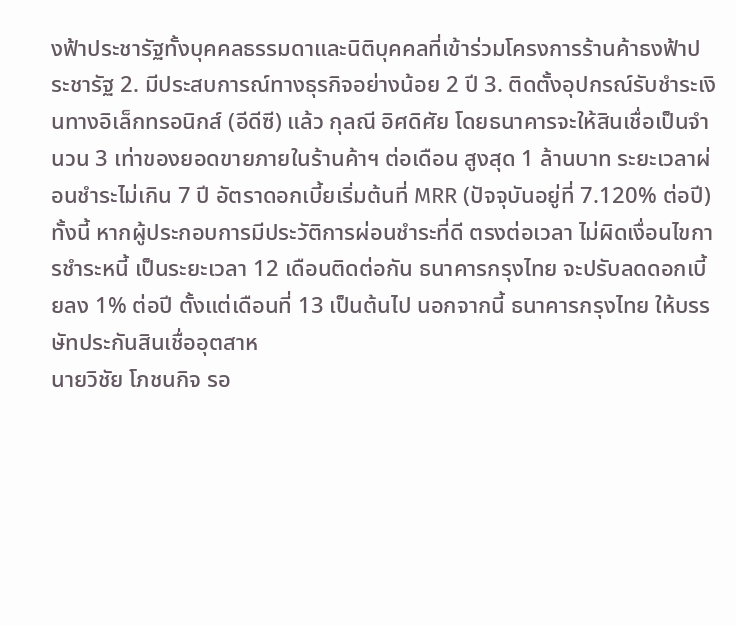งฟ้าประชารัฐทั้งบุคคลธรรมดาและนิติบุคคลที่เข้าร่วมโครงการร้านค้าธงฟ้าประชารัฐ 2. มีประสบการณ์ทางธุรกิจอย่างน้อย 2 ปี 3. ติดตั้งอุปกรณ์รับชำระเงินทางอิเล็กทรอนิกส์ (อีดีซี) แล้ว กุลณี อิศดิศัย โดยธนาคารจะให้สินเชื่อเป็นจำนวน 3 เท่าของยอดขายภายในร้านค้าฯ ต่อเดือน สูงสุด 1 ล้านบาท ระยะเวลาผ่อนชำระไม่เกิน 7 ปี อัตราดอกเบี้ยเริ่มต้นที่ MRR (ปัจจุบันอยู่ที่ 7.120% ต่อปี) ทั้งนี้ หากผู้ประกอบการมีประวัติการผ่อนชำระที่ดี ตรงต่อเวลา ไม่ผิดเงื่อนไขการชำระหนี้ เป็นระยะเวลา 12 เดือนติดต่อกัน ธนาคารกรุงไทย จะปรับลดดอกเบี้ยลง 1% ต่อปี ตั้งแต่เดือนที่ 13 เป็นต้นไป นอกจากนี้ ธนาคารกรุงไทย ให้บรรษัทประกันสินเชื่ออุตสาห
นายวิชัย โภชนกิจ รอ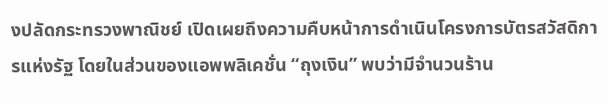งปลัดกระทรวงพาณิชย์ เปิดเผยถึงความคืบหน้าการดำเนินโครงการบัตรสวัสดิการแห่งรัฐ โดยในส่วนของแอพพลิเคชั่น “ถุงเงิน” พบว่ามีจำนวนร้าน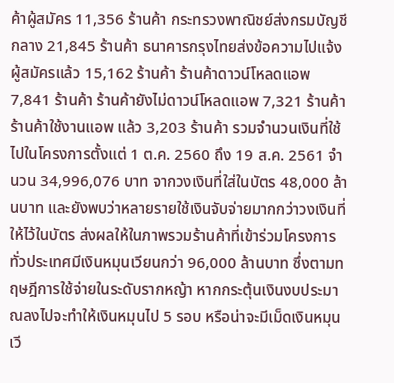ค้าผู้สมัคร 11,356 ร้านค้า กระทรวงพาณิชย์ส่งกรมบัญชีกลาง 21,845 ร้านค้า ธนาคารกรุงไทยส่งข้อความไปแจ้งผู้สมัครแล้ว 15,162 ร้านค้า ร้านค้าดาวน์โหลดแอพ 7,841 ร้านค้า ร้านค้ายังไม่ดาวน์โหลดแอพ 7,321 ร้านค้า ร้านค้าใช้งานแอพ แล้ว 3,203 ร้านค้า รวมจำนวนเงินที่ใช้ไปในโครงการตั้งแต่ 1 ต.ค. 2560 ถึง 19 ส.ค. 2561 จำนวน 34,996,076 บาท จากวงเงินที่ใส่ในบัตร 48,000 ล้านบาท และยังพบว่าหลายรายใช้เงินจับจ่ายมากกว่าวงเงินที่ให้ไว้ในบัตร ส่งผลให้ในภาพรวมร้านค้าที่เข้าร่วมโครงการทั่วประเทศมีเงินหมุนเวียนกว่า 96,000 ล้านบาท ซึ่งตามทฤษฎีการใช้จ่ายในระดับรากหญ้า หากกระตุ้นเงินงบประมาณลงไปจะทำให้เงินหมุนไป 5 รอบ หรือน่าจะมีเม็ดเงินหมุนเวี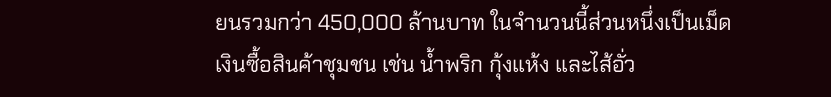ยนรวมกว่า 450,000 ล้านบาท ในจำนวนนี้ส่วนหนึ่งเป็นเม็ดเงินซื้อสินค้าชุมชน เช่น น้ำพริก กุ้งแห้ง และไส้อั่ว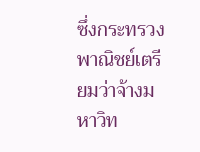ซึ่งกระทรวงพาณิชย์เตรียมว่าจ้างมหาวิท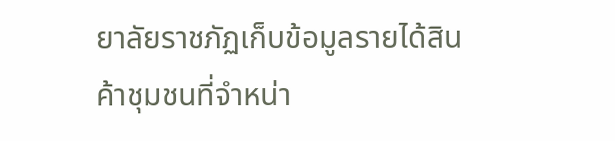ยาลัยราชภัฏเก็บข้อมูลรายได้สินค้าชุมชนที่จำหน่า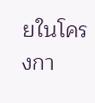ยในโครงกา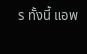ร ทั้งนี้ แอพ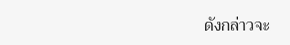ดังกล่าวจะ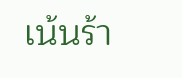เน้นร้า